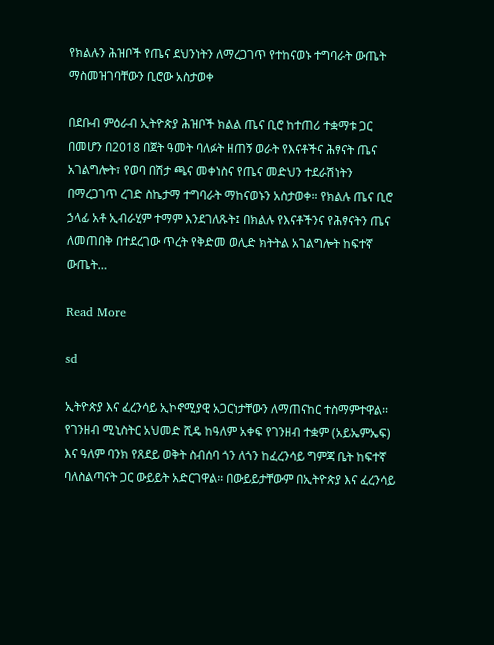የክልሉን ሕዝቦች የጤና ደህንነትን ለማረጋገጥ የተከናወኑ ተግባራት ውጤት ማስመዝገባቸውን ቢሮው አስታወቀ

በደቡብ ምዕራብ ኢትዮጵያ ሕዝቦች ክልል ጤና ቢሮ ከተጠሪ ተቋማቱ ጋር በመሆን በ2018 በጀት ዓመት ባለፉት ዘጠኝ ወራት የእናቶችና ሕፃናት ጤና አገልግሎት፣ የወባ በሽታ ጫና መቀነስና የጤና መድህን ተደራሽነትን በማረጋገጥ ረገድ ስኬታማ ተግባራት ማከናወኑን አስታወቀ። የክልሉ ጤና ቢሮ ኃላፊ አቶ ኢብራሂም ተማም እንደገለጹት፤ በክልሉ የእናቶችንና የሕፃናትን ጤና ለመጠበቅ በተደረገው ጥረት የቅድመ ወሊድ ክትትል አገልግሎት ከፍተኛ ውጤት…

Read More

sd

ኢትዮጵያ እና ፈረንሳይ ኢኮኖሚያዊ አጋርነታቸውን ለማጠናከር ተስማምተዋል፡፡ የገንዘብ ሚኒስትር አህመድ ሺዴ ከዓለም አቀፍ የገንዘብ ተቋም (አይኤምኤፍ) እና ዓለም ባንክ የጸደይ ወቅት ስብሰባ ጎን ለጎን ከፈረንሳይ ግምጃ ቤት ከፍተኛ ባለስልጣናት ጋር ውይይት አድርገዋል፡፡ በውይይታቸውም በኢትዮጵያ እና ፈረንሳይ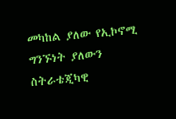መካከል ያለው የኢኮኖሚ ግንኙነት ያለውን ስትራቴጂካዊ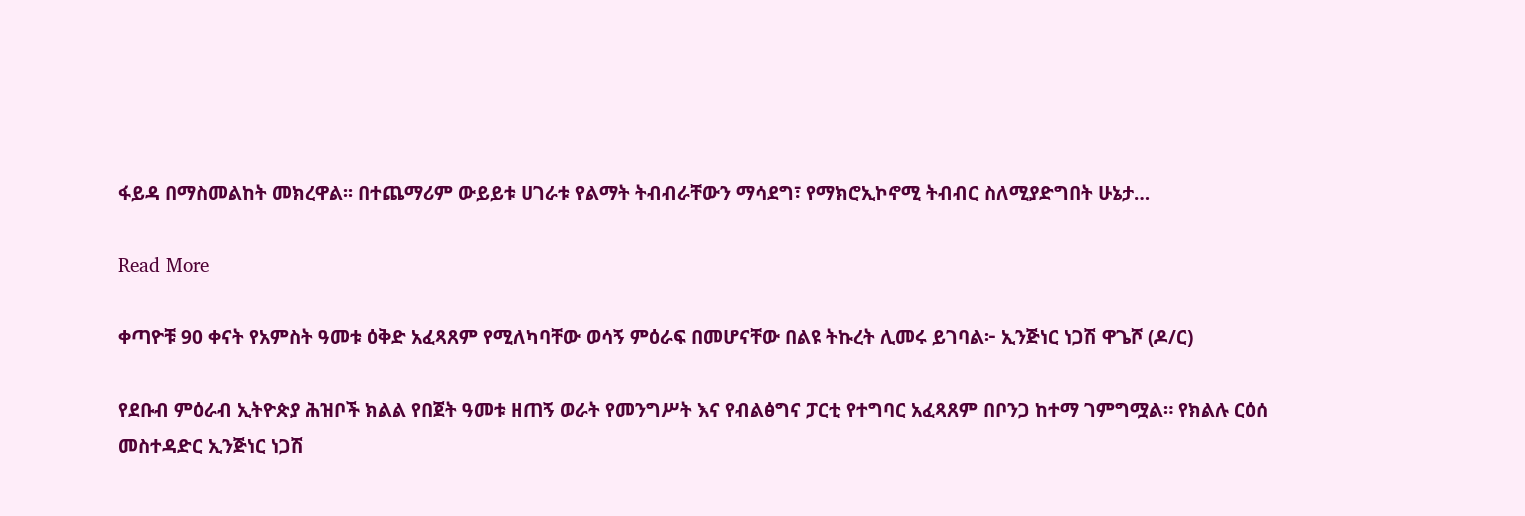ፋይዳ በማስመልከት መክረዋል፡፡ በተጨማሪም ውይይቱ ሀገራቱ የልማት ትብብራቸውን ማሳደግ፣ የማክሮኢኮኖሚ ትብብር ስለሚያድግበት ሁኔታ…

Read More

ቀጣዮቹ 90 ቀናት የአምስት ዓመቱ ዕቅድ አፈጻጸም የሚለካባቸው ወሳኝ ምዕራፍ በመሆናቸው በልዩ ትኩረት ሊመሩ ይገባል፦ ኢንጅነር ነጋሽ ዋጌሾ (ዶ/ር)

የደቡብ ምዕራብ ኢትዮጵያ ሕዝቦች ክልል የበጀት ዓመቱ ዘጠኝ ወራት የመንግሥት እና የብልፅግና ፓርቲ የተግባር አፈጻጸም በቦንጋ ከተማ ገምግሟል። የክልሉ ርዕሰ መስተዳድር ኢንጅነር ነጋሽ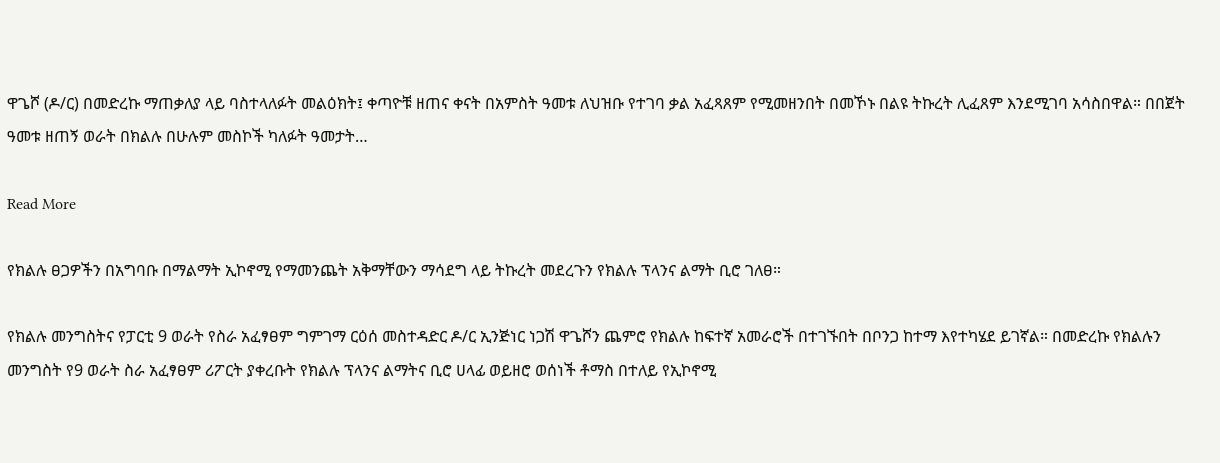ዋጌሾ (ዶ/ር) በመድረኩ ማጠቃለያ ላይ ባስተላለፉት መልዕክት፤ ቀጣዮቹ ዘጠና ቀናት በአምስት ዓመቱ ለህዝቡ የተገባ ቃል አፈጻጸም የሚመዘንበት በመኾኑ በልዩ ትኩረት ሊፈጸም እንደሚገባ አሳስበዋል። በበጀት ዓመቱ ዘጠኝ ወራት በክልሉ በሁሉም መስኮች ካለፉት ዓመታት…

Read More

የክልሉ ፀጋዎችን በአግባቡ በማልማት ኢኮኖሚ የማመንጨት አቅማቸውን ማሳደግ ላይ ትኩረት መደረጉን የክልሉ ፕላንና ልማት ቢሮ ገለፀ።

የክልሉ መንግስትና የፓርቲ 9 ወራት የስራ አፈፃፀም ግምገማ ርዕሰ መስተዳድር ዶ/ር ኢንጅነር ነጋሽ ዋጌሾን ጨምሮ የክልሉ ከፍተኛ አመራሮች በተገኙበት በቦንጋ ከተማ እየተካሄደ ይገኛል። በመድረኩ የክልሉን መንግስት የ9 ወራት ስራ አፈፃፀም ሪፖርት ያቀረቡት የክልሉ ፕላንና ልማትና ቢሮ ሀላፊ ወይዘሮ ወሰነች ቶማስ በተለይ የኢኮኖሚ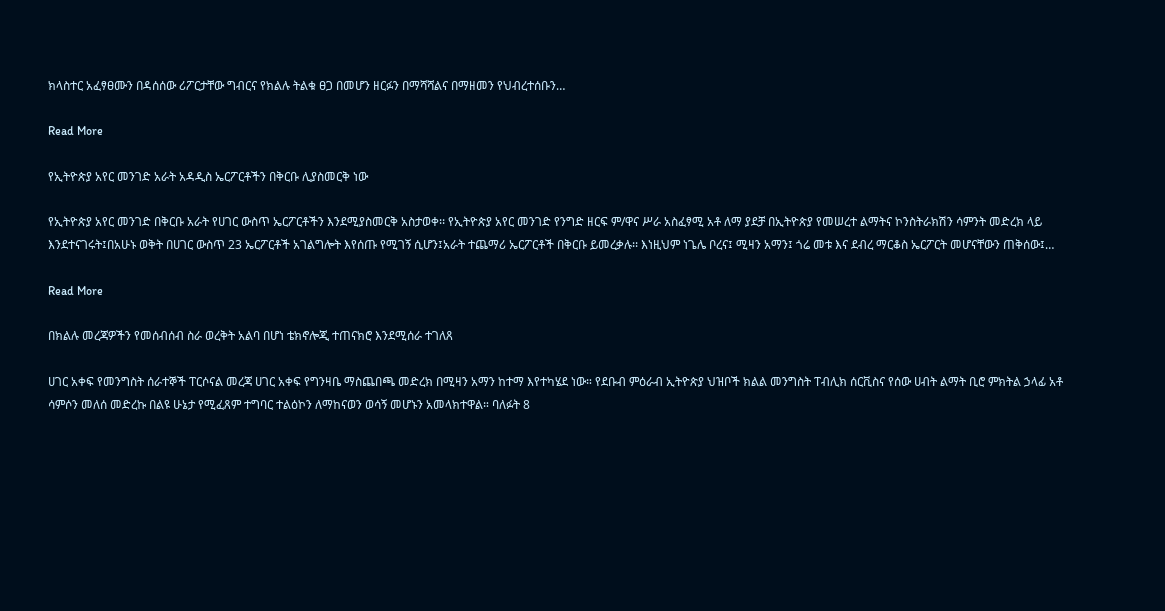ክላስተር አፈፃፀሙን በዳሰሰው ሪፖርታቸው ግብርና የክልሉ ትልቁ ፀጋ በመሆን ዘርፉን በማሻሻልና በማዘመን የህብረተሰቡን…

Read More

የኢትዮጵያ አየር መንገድ አራት አዳዲስ ኤርፖርቶችን በቅርቡ ሊያስመርቅ ነው

የኢትዮጵያ አየር መንገድ በቅርቡ አራት የሀገር ውስጥ ኤርፖርቶችን እንደሚያስመርቅ አስታወቀ፡፡ የኢትዮጵያ አየር መንገድ የንግድ ዘርፍ ም/ዋና ሥራ አስፈፃሚ አቶ ለማ ያደቻ በኢትዮጵያ የመሠረተ ልማትና ኮንስትራክሽን ሳምንት መድረክ ላይ እንደተናገሩት፤በአሁኑ ወቅት በሀገር ውስጥ 23 ኤርፖርቶች አገልግሎት እየሰጡ የሚገኝ ሲሆን፤አራት ተጨማሪ ኤርፖርቶች በቅርቡ ይመረቃሉ፡፡ እነዚህም ነጌሌ ቦረና፤ ሚዛን አማን፤ ጎሬ መቱ እና ደብረ ማርቆስ ኤርፖርት መሆናቸውን ጠቅሰው፤…

Read More

በክልሉ መረጃዎችን የመሰብሰብ ስራ ወረቅት አልባ በሆነ ቴክኖሎጂ ተጠናክሮ እንደሚሰራ ተገለጸ

ሀገር አቀፍ የመንግስት ሰራተኞች ፐርሶናል መረጃ ሀገር አቀፍ የግንዛቤ ማስጨበጫ መድረክ በሚዛን አማን ከተማ እየተካሄደ ነው። የደቡብ ምዕራብ ኢትዮጵያ ህዝቦች ክልል መንግስት ፐብሊክ ሰርቪስና የሰው ሀብት ልማት ቢሮ ምክትል ኃላፊ አቶ ሳምሶን መለሰ መድረኩ በልዩ ሁኔታ የሚፈጸም ተግባር ተልዕኮን ለማከናወን ወሳኝ መሆኑን አመላክተዋል። ባለፉት 8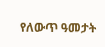የለውጥ ዓመታት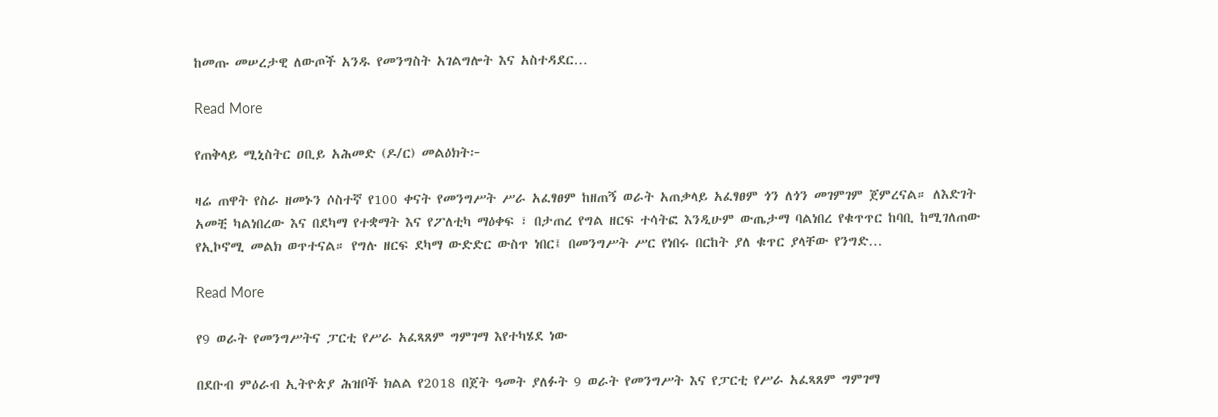ከመጡ መሠረታዊ ለውጦች አንዱ የመንግስት አገልግሎት እና አስተዳደር…

Read More

የጠቅላይ ሚኒስትር ዐቢይ አሕመድ (ዶ/ር) መልዕክት፦

ዛሬ ጠዋት የስራ ዘመኑን ሶስተኛ የ100 ቀናት የመንግሥት ሥራ አፈፃፀም ከዘጠኝ ወራት አጠቃላይ አፈፃፀም ጎን ለጎን መገምገም ጀምረናል። ለእድገት አመቺ ካልነበረው እና በደካማ የተቋማት እና የፖለቲካ ማዕቀፍ ፣ በታጠረ የግል ዘርፍ ተሳትፎ እንዲሁም ውጤታማ ባልነበረ የቁጥጥር ከባቢ ከሚገለጠው የኢኮኖሚ መልክ ወጥተናል። የግሉ ዘርፍ ደካማ ውድድር ውስጥ ነበር፤ በመንግሥት ሥር የነበሩ በርከት ያለ ቁጥር ያላቸው የንግድ…

Read More

የ9 ወራት የመንግሥትና ፓርቲ የሥራ አፈጻጸም ግምገማ እየተካሄደ ነው

በደቡብ ምዕራብ ኢትዮጵያ ሕዝቦች ክልል የ2018 በጀት ዓመት ያለፉት 9 ወራት የመንግሥት እና የፓርቲ የሥራ አፈጻጸም ግምገማ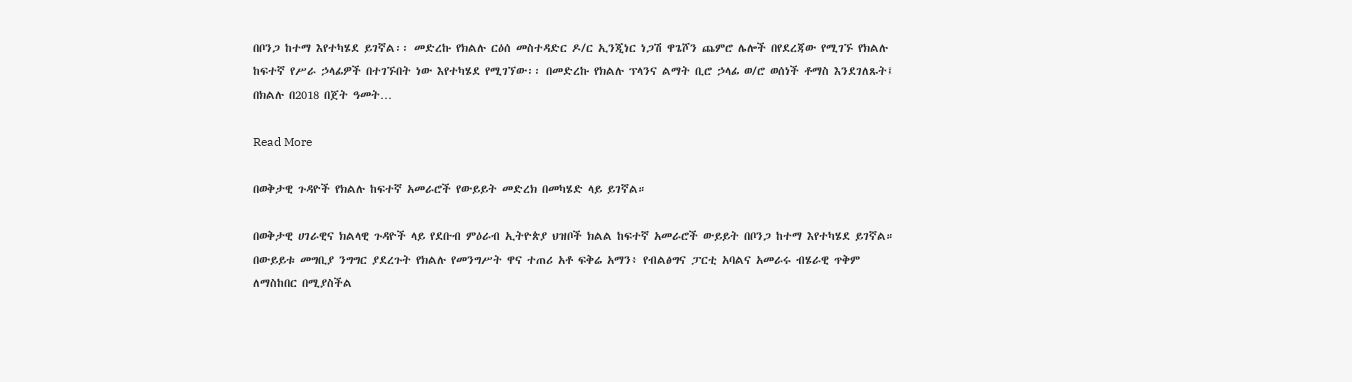በቦንጋ ከተማ እየተካሄደ ይገኛል፡፡ መድረኩ የክልሉ ርዕሰ መስተዳድር ዶ/ር ኢንጂነር ነጋሽ ዋጌሾን ጨምሮ ሌሎች በየደረጃው የሚገኙ የክልሉ ከፍተኛ የሥራ ኃላፊዎች በተገኙበት ነው እየተካሄደ የሚገኘው፡፡ በመድረኩ የክልሉ ፕላንና ልማት ቢሮ ኃላፊ ወ/ሮ ወሰነች ቶማስ እንደገለጹት፤ በክልሉ በ2018 በጀት ዓመት…

Read More

በወቅታዊ ጉዳዮች የክልሉ ከፍተኛ አመራሮች የውይይት መድረክ በመካሄድ ላይ ይገኛል።

በወቅታዊ ሀገራዊና ክልላዊ ጉዳዮች ላይ የደቡብ ምዕራብ ኢትዮጵያ ህዝቦች ክልል ከፍተኛ አመራሮች ውይይት በቦንጋ ከተማ እየተካሄደ ይገኛል። በውይይቱ መግቢያ ንግግር ያደረጉት የክልሉ የመንግሥት ዋና ተጠሪ አቶ ፍቅሬ አማን፥ የብልፅግና ፓርቲ አባልና አመራሩ ብሄራዊ ጥቅም ለማስከበር በሚያስችል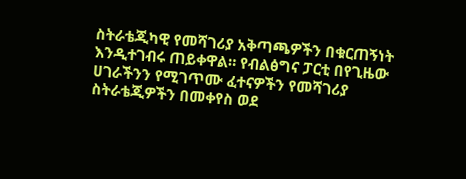ስትራቴጂካዊ የመሻገሪያ አቅጣጫዎችን በቁርጠኝነት እንዲተገብሩ ጠይቀዋል። የብልፅግና ፓርቲ በየጊዜው ሀገራችንን የሚገጥሙ ፈተናዎችን የመሻገሪያ ስትራቴጂዎችን በመቀየስ ወደ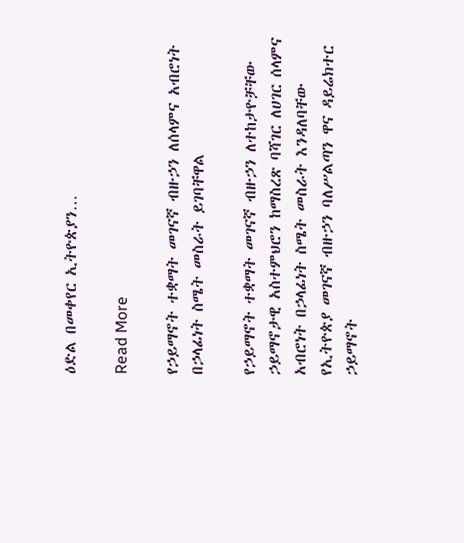ዕድል በመቀየር ኢትዮጵያን…

Read More

የኃይማኖት ተቋማት መገናኛ ብዙኃን ለሰላምና አብሮነት በኃላፊነት ስሜት መስራት ይገባቸዋል

የኃይማኖት ተቋማት መገናኛ ብዙኃን ለተከታዮቻቸው ኃይማኖታዊ አስተምህሮን ከማስረጽ ባሻገር ለሀገር ሰላምና አብሮነት በኃላፊነት ስሜት መስራት እንዳለባቸው የኢትዮጵያ መገናኛ ብዙኃን ባለሥልጣን ዋና ዳይሬክተር ኃይማኖት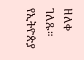ዘለቀ ገለጹ። የኢትዮጵያ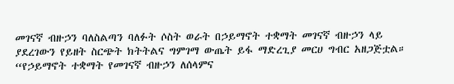መገናኛ ብዙኃን ባለስልጣን ባለፉት ሶስት ወራት በኃይማኖት ተቋማት መገናኛ ብዙኃን ላይ ያደረገውን የይዘት ስርጭት ክትትልና ግምገማ ውጤት ይፋ ማድረጊያ መርሀ ግብር አዘጋጅቷል። “የኃይማኖት ተቋማት የመገናኛ ብዙኃን ለሰላምና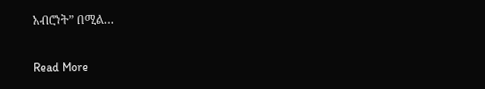አብሮነት” በሚል…

Read More